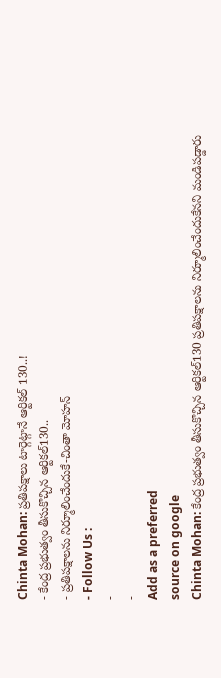Chinta Mohan: ప్రతిపక్షాలు టార్గెట్గానే ఆర్టికల్ 130..!
- కేంద్ర ప్రభుత్వం తీసుకొచ్చిన ఆర్టికల్130..
- ప్రతిపక్షాలను నిర్మూలించేందుకే-చింతా మోహన్
- Follow Us :
-
-
Add as a preferred
source on google
Chinta Mohan: కేంద్ర ప్రభుత్వం తీసుకొచ్చిన ఆర్టికల్130 ప్రతిపక్షాలను నిర్మూలించేందుకేనని మండిపడ్డారు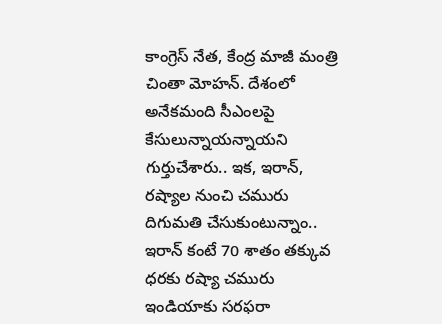కాంగ్రెస్ నేత, కేంద్ర మాజీ మంత్రి చింతా మోహన్. దేశంలో అనేకమంది సీఎంలపై కేసులున్నాయన్నాయని గుర్తుచేశారు.. ఇక, ఇరాన్, రష్యాల నుంచి చమురు దిగుమతి చేసుకుంటున్నాం.. ఇరాన్ కంటే 70 శాతం తక్కువ ధరకు రష్యా చమురు ఇండియాకు సరఫరా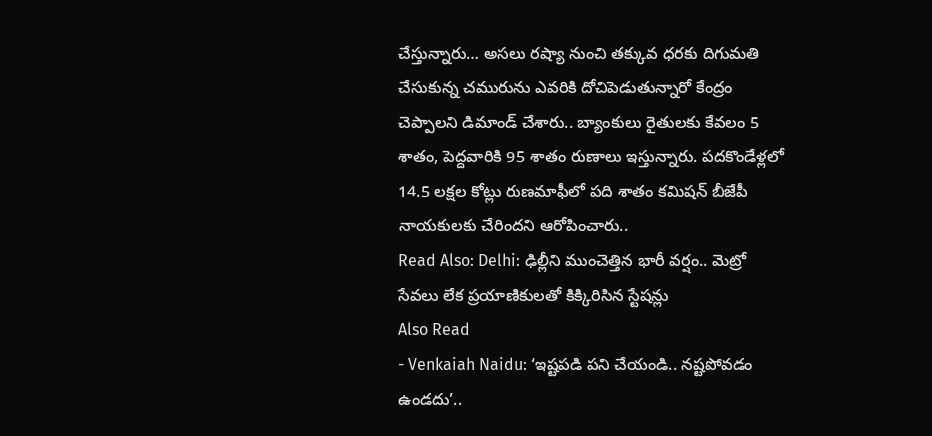చేస్తున్నారు… అసలు రష్యా నుంచి తక్కువ ధరకు దిగుమతి చేసుకున్న చమురును ఎవరికి దోచిపెడుతున్నారో కేంద్రం చెప్పాలని డిమాండ్ చేశారు.. బ్యాంకులు రైతులకు కేవలం 5 శాతం, పెద్దవారికి 95 శాతం రుణాలు ఇస్తున్నారు. పదకొండేళ్లలో 14.5 లక్షల కోట్లు రుణమాఫీలో పది శాతం కమిషన్ బీజేపీ నాయకులకు చేరిందని ఆరోపించారు..
Read Also: Delhi: ఢిల్లీని ముంచెత్తిన భారీ వర్షం.. మెట్రో సేవలు లేక ప్రయాణికులతో కిక్కిరిసిన స్టేషన్లు
Also Read
- Venkaiah Naidu: ‘ఇష్టపడి పని చేయండి.. నష్టపోవడం ఉండదు’..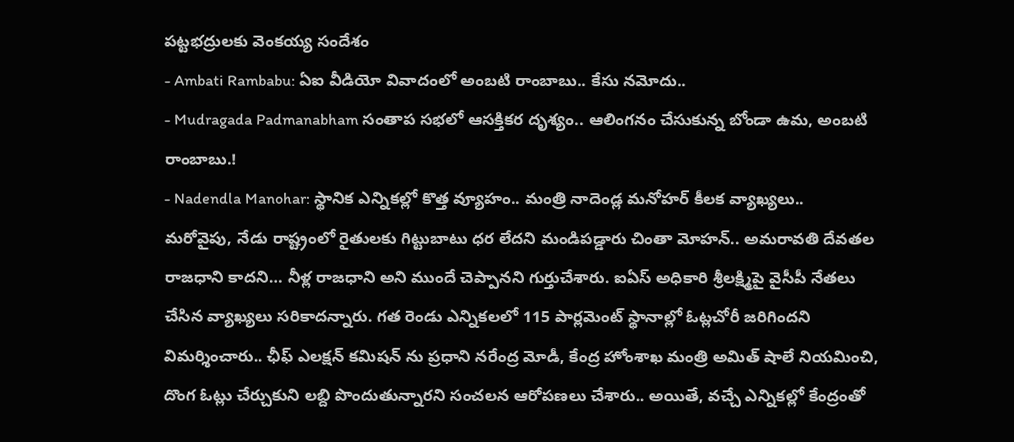పట్టభద్రులకు వెంకయ్య సందేశం
- Ambati Rambabu: ఏఐ వీడియో వివాదంలో అంబటి రాంబాబు.. కేసు నమోదు..
- Mudragada Padmanabham సంతాప సభలో ఆసక్తికర దృశ్యం.. ఆలింగనం చేసుకున్న బోండా ఉమ, అంబటి రాంబాబు.!
- Nadendla Manohar: స్థానిక ఎన్నికల్లో కొత్త వ్యూహం.. మంత్రి నాదెండ్ల మనోహర్ కీలక వ్యాఖ్యలు..
మరోవైపు, నేడు రాష్ట్రంలో రైతులకు గిట్టుబాటు ధర లేదని మండిపడ్డారు చింతా మోహన్.. అమరావతి దేవతల రాజధాని కాదని… నీళ్ల రాజధాని అని ముందే చెప్పానని గుర్తుచేశారు. ఐఏస్ అధికారి శ్రీలక్ష్మిపై వైసీపీ నేతలు చేసిన వ్యాఖ్యలు సరికాదన్నారు. గత రెండు ఎన్నికలలో 115 పార్లమెంట్ స్థానాల్లో ఓట్లచోరీ జరిగిందని విమర్శించారు.. ఛీఫ్ ఎలక్షన్ కమిషన్ ను ప్రధాని నరేంద్ర మోడీ, కేంద్ర హోంశాఖ మంత్రి అమిత్ షాలే నియమించి, దొంగ ఓట్లు చేర్చుకుని లబ్ది పొందుతున్నారని సంచలన ఆరోపణలు చేశారు.. అయితే, వచ్చే ఎన్నికల్లో కేంద్రంతో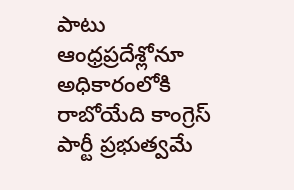పాటు ఆంధ్రప్రదేశ్లోనూ అధికారంలోకి రాబోయేది కాంగ్రెస్ పార్టీ ప్రభుత్వమే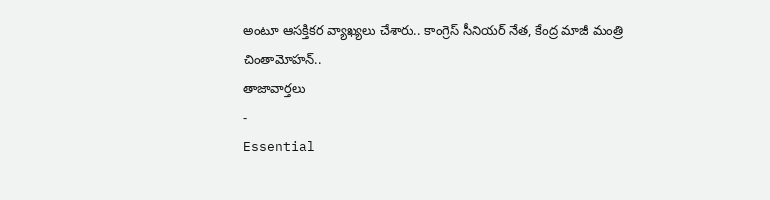అంటూ ఆసక్తికర వ్యాఖ్యలు చేశారు.. కాంగ్రెస్ సీనియర్ నేత, కేంద్ర మాజీ మంత్రి చింతామోహన్..
తాజావార్తలు
-
Essential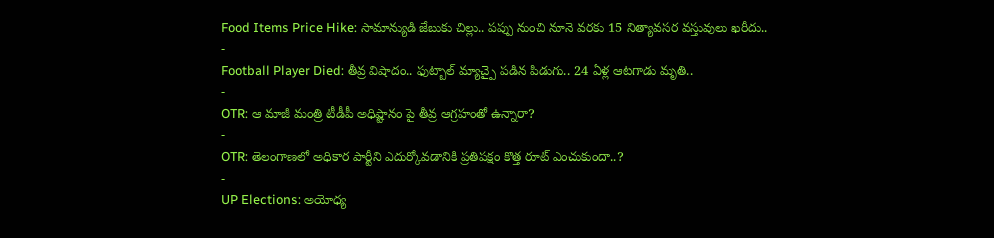Food Items Price Hike: సామాన్యుడి జేబుకు చిల్లు.. పప్పు నుంచి నూనె వరకు 15 నిత్యావసర వస్తువులు ఖరీదు..
-
Football Player Died: తీవ్ర విషాదం.. ఫుట్బాల్ మ్యాచ్పై పడిన పిడుగు.. 24 ఏళ్ల ఆటగాడు మృతి..
-
OTR: ఆ మాజీ మంత్రి టీడీపీ అధిష్టానం పై తీవ్ర ఆగ్రహంతో ఉన్నారా?
-
OTR: తెలంగాణలో అధికార పార్టీని ఎదుర్కోవడానికి ప్రతిపక్షం కొత్త రూట్ ఎంచుకుందా..?
-
UP Elections: అయోధ్య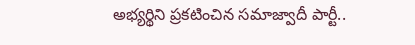అభ్యర్థిని ప్రకటించిన సమాజ్వాదీ పార్టీ..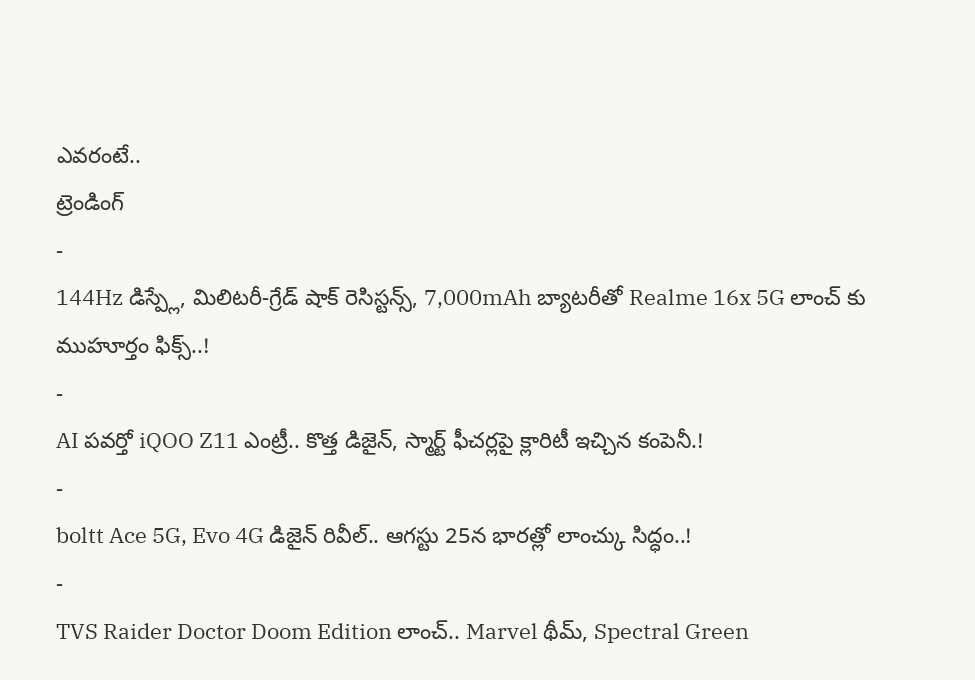ఎవరంటే..
ట్రెండింగ్
-
144Hz డిస్ప్లే, మిలిటరీ-గ్రేడ్ షాక్ రెసిస్టన్స్, 7,000mAh బ్యాటరీతో Realme 16x 5G లాంచ్ కు ముహూర్తం ఫిక్స్..!
-
AI పవర్తో iQOO Z11 ఎంట్రీ.. కొత్త డిజైన్, స్మార్ట్ ఫీచర్లపై క్లారిటీ ఇచ్చిన కంపెనీ.!
-
boltt Ace 5G, Evo 4G డిజైన్ రివీల్.. ఆగస్టు 25న భారత్లో లాంచ్కు సిద్ధం..!
-
TVS Raider Doctor Doom Edition లాంచ్.. Marvel థీమ్, Spectral Green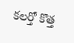కలర్తో కొత్త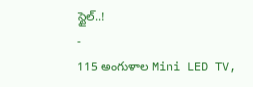స్టైల్..!
-
115 అంగుళాల Mini LED TV,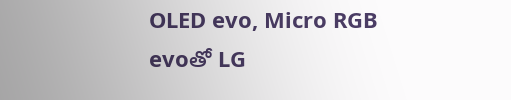OLED evo, Micro RGB evoతో LG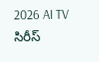2026 AI TV సిరీస్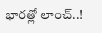భారత్లో లాంచ్..!